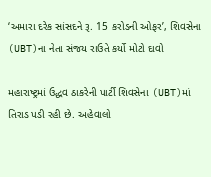‘અમારા દરેક સાંસદને રૂ. 15 કરોડની ઓફર’, શિવસેના (UBT)ના નેતા સંજય રાઉતે કર્યો મોટો દાવો

મહારાષ્ટ્રમાં ઉદ્ધવ ઠાકરેની પાર્ટી શિવસેના (UBT)માં તિરાડ પડી રહી છે. અહેવાલો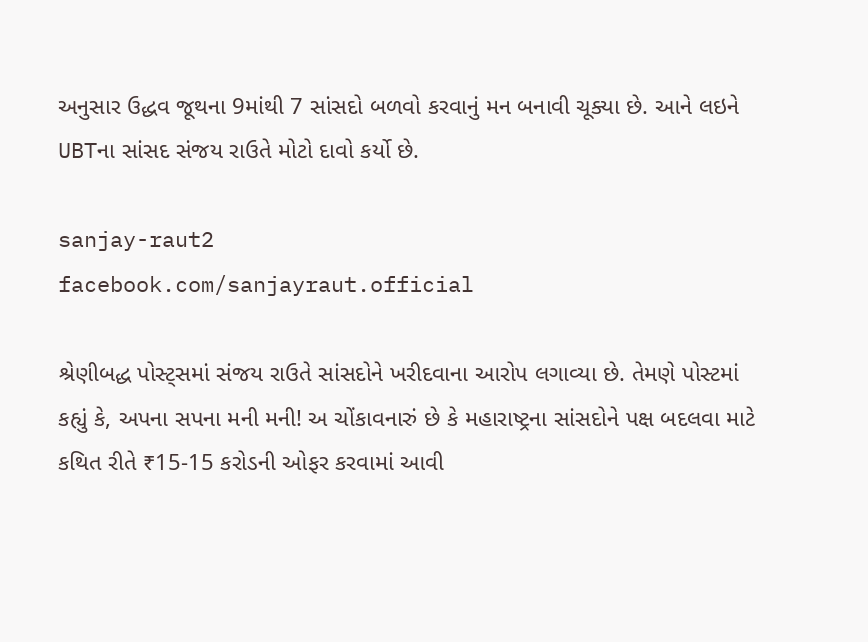અનુસાર ઉદ્ધવ જૂથના 9માંથી 7 સાંસદો બળવો કરવાનું મન બનાવી ચૂક્યા છે. આને લઇને UBTના સાંસદ સંજય રાઉતે મોટો દાવો કર્યો છે.

sanjay-raut2
facebook.com/sanjayraut.official

શ્રેણીબદ્ધ પોસ્ટ્સમાં સંજય રાઉતે સાંસદોને ખરીદવાના આરોપ લગાવ્યા છે. તેમણે પોસ્ટમાં કહ્યું કે, અપના સપના મની મની! અ ચોંકાવનારું છે કે મહારાષ્ટ્રના સાંસદોને પક્ષ બદલવા માટે કથિત રીતે ₹15-15 કરોડની ઓફર કરવામાં આવી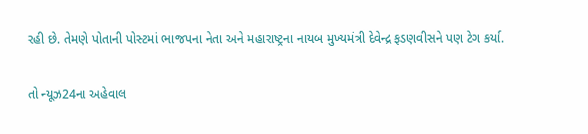રહી છે. તેમણે પોતાની પોસ્ટમાં ભાજપના નેતા અને મહારાષ્ટ્રના નાયબ મુખ્યમંત્રી દેવેન્દ્ર ફડણવીસને પણ ટેગ કર્યા.

તો ન્યૂઝ24ના અહેવાલ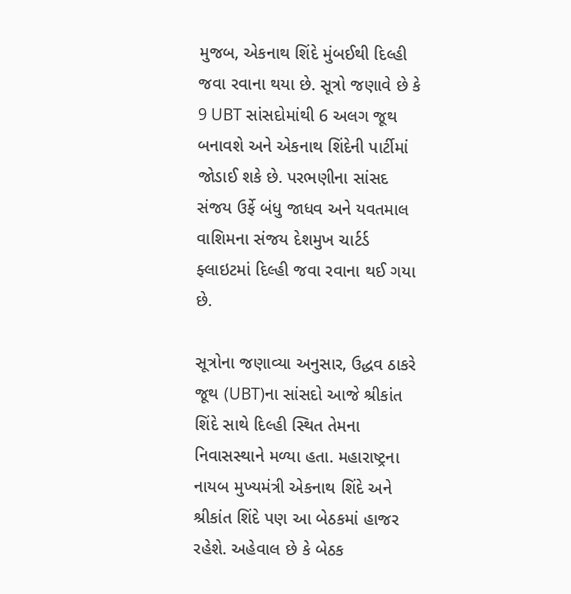મુજબ, એકનાથ શિંદે મુંબઈથી દિલ્હી જવા રવાના થયા છે. સૂત્રો જણાવે છે કે 9 UBT સાંસદોમાંથી 6 અલગ જૂથ બનાવશે અને એકનાથ શિંદેની પાર્ટીમાં જોડાઈ શકે છે. પરભણીના સાંસદ સંજય ઉર્ફે બંધુ જાધવ અને યવતમાલ વાશિમના સંજય દેશમુખ ચાર્ટર્ડ ફ્લાઇટમાં દિલ્હી જવા રવાના થઈ ગયા છે.

સૂત્રોના જણાવ્યા અનુસાર, ઉદ્ધવ ઠાકરે જૂથ (UBT)ના સાંસદો આજે શ્રીકાંત શિંદે સાથે દિલ્હી સ્થિત તેમના નિવાસસ્થાને મળ્યા હતા. મહારાષ્ટ્રના નાયબ મુખ્યમંત્રી એકનાથ શિંદે અને શ્રીકાંત શિંદે પણ આ બેઠકમાં હાજર રહેશે. અહેવાલ છે કે બેઠક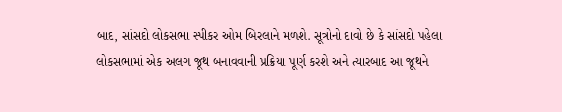બાદ, સાંસદો લોકસભા સ્પીકર ઓમ બિરલાને મળશે. સૂત્રોનો દાવો છે કે સાંસદો પહેલા લોકસભામાં એક અલગ જૂથ બનાવવાની પ્રક્રિયા પૂર્ણ કરશે અને ત્યારબાદ આ જૂથને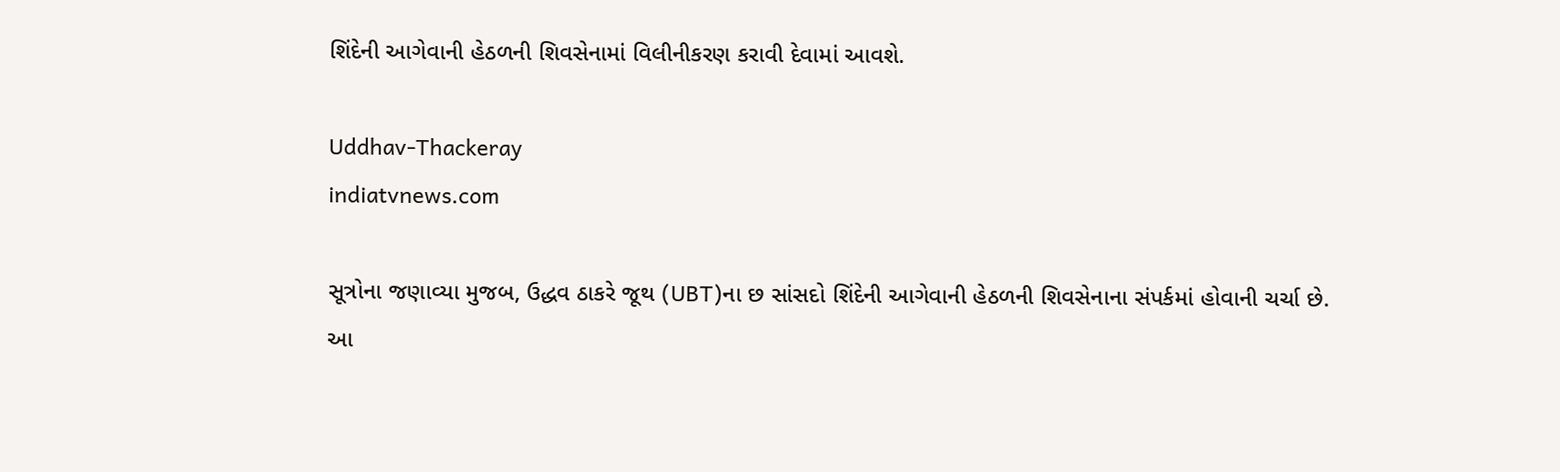શિંદેની આગેવાની હેઠળની શિવસેનામાં વિલીનીકરણ કરાવી દેવામાં આવશે.

Uddhav-Thackeray
indiatvnews.com

સૂત્રોના જણાવ્યા મુજબ, ઉદ્ધવ ઠાકરે જૂથ (UBT)ના છ સાંસદો શિંદેની આગેવાની હેઠળની શિવસેનાના સંપર્કમાં હોવાની ચર્ચા છે. આ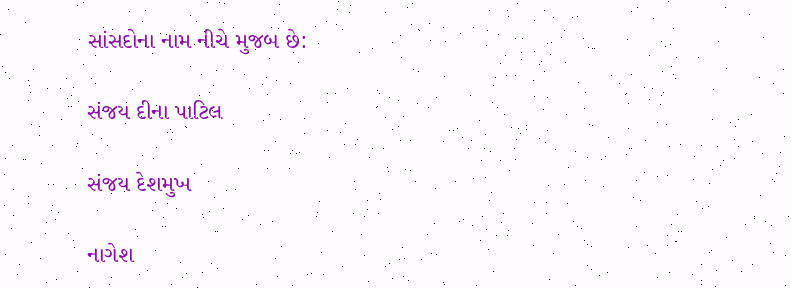સાંસદોના નામ નીચે મુજબ છે:

સંજય દીના પાટિલ

સંજય દેશમુખ

નાગેશ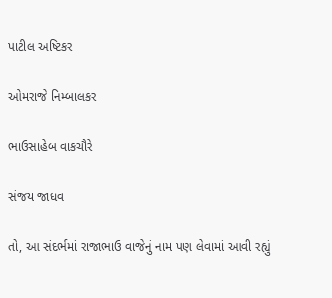પાટીલ અષ્ટિકર

ઓમરાજે નિમ્બાલકર

ભાઉસાહેબ વાકચૌરે

સંજય જાધવ

તો, આ સંદર્ભમાં રાજાભાઉ વાજેનું નામ પણ લેવામાં આવી રહ્યું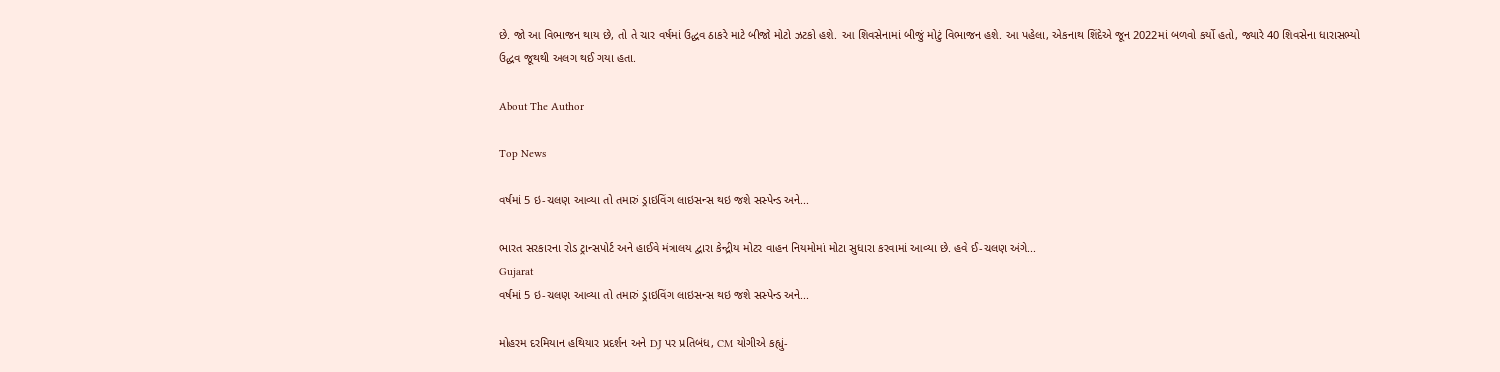છે. જો આ વિભાજન થાય છે, તો તે ચાર વર્ષમાં ઉદ્ધવ ઠાકરે માટે બીજો મોટો ઝટકો હશે. આ શિવસેનામાં બીજું મોટું વિભાજન હશે. આ પહેલા, એકનાથ શિંદેએ જૂન 2022માં બળવો કર્યો હતો, જ્યારે 40 શિવસેના ધારાસભ્યો ઉદ્ધવ જૂથથી અલગ થઈ ગયા હતા.

About The Author

Top News

વર્ષમાં 5 ઇ-ચલણ આવ્યા તો તમારું ડ્રાઇવિંગ લાઇસન્સ થઇ જશે સસ્પેન્ડ અને...

ભારત સરકારના રોડ ટ્રાન્સપોર્ટ અને હાઈવે મંત્રાલય દ્વારા કેન્દ્રીય મોટર વાહન નિયમોમાં મોટા સુધારા કરવામાં આવ્યા છે. હવે ઈ-ચલણ અંગે...
Gujarat
વર્ષમાં 5 ઇ-ચલણ આવ્યા તો તમારું ડ્રાઇવિંગ લાઇસન્સ થઇ જશે સસ્પેન્ડ અને...

મોહરમ દરમિયાન હથિયાર પ્રદર્શન અને DJ પર પ્રતિબંધ, CM યોગીએ કહ્યું-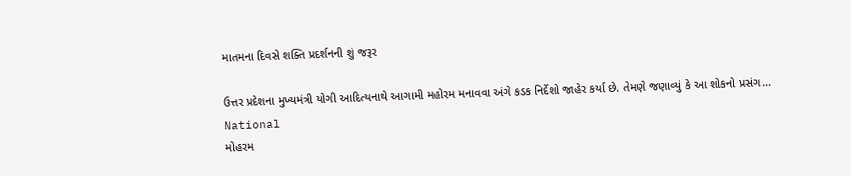માતમના દિવસે શક્તિ પ્રદર્શનની શું જરૂર

ઉત્તર પ્રદેશના મુખ્યમંત્રી યોગી આદિત્યનાથે આગામી મહોરમ મનાવવા અંગે કડક નિર્દેશો જાહેર કર્યા છે. તેમણે જણાવ્યું કે આ શોકનો પ્રસંગ...
National
મોહરમ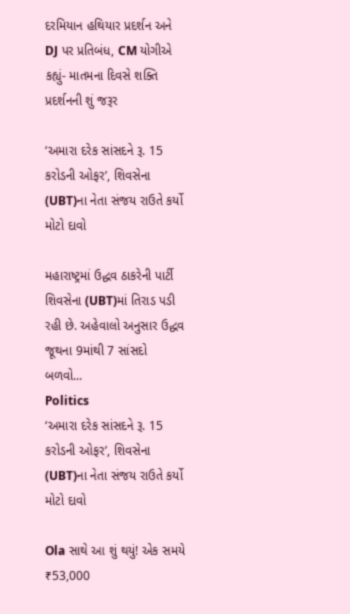દરમિયાન હથિયાર પ્રદર્શન અને DJ પર પ્રતિબંધ, CM યોગીએ કહ્યું- માતમના દિવસે શક્તિ પ્રદર્શનની શું જરૂર

‘અમારા દરેક સાંસદને રૂ. 15 કરોડની ઓફર’, શિવસેના (UBT)ના નેતા સંજય રાઉતે કર્યો મોટો દાવો

મહારાષ્ટ્રમાં ઉદ્ધવ ઠાકરેની પાર્ટી શિવસેના (UBT)માં તિરાડ પડી રહી છે. અહેવાલો અનુસાર ઉદ્ધવ જૂથના 9માંથી 7 સાંસદો બળવો...
Politics
‘અમારા દરેક સાંસદને રૂ. 15 કરોડની ઓફર’, શિવસેના (UBT)ના નેતા સંજય રાઉતે કર્યો મોટો દાવો

Ola સાથે આ શું થયું! એક સમયે ₹53,000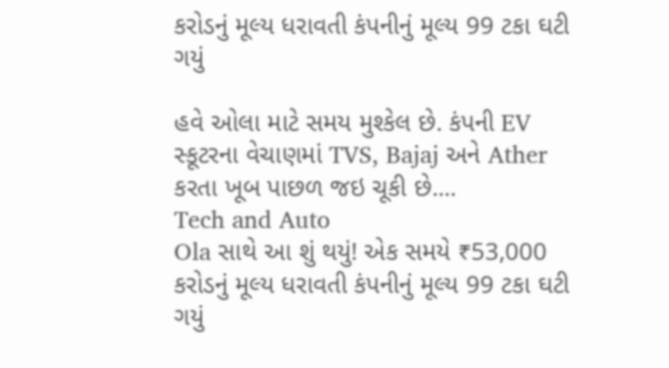કરોડનું મૂલ્ય ધરાવતી કંપનીનું મૂલ્ય 99 ટકા ઘટી ગયું

હવે ઓલા માટે સમય મુશ્કેલ છે. કંપની EV સ્કૂટરના વેચાણમાં TVS, Bajaj અને Ather કરતા ખૂબ પાછળ જઇ ચૂકી છે....
Tech and Auto
Ola સાથે આ શું થયું! એક સમયે ₹53,000 કરોડનું મૂલ્ય ધરાવતી કંપનીનું મૂલ્ય 99 ટકા ઘટી ગયું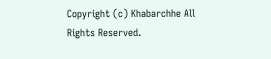Copyright (c) Khabarchhe All Rights Reserved.